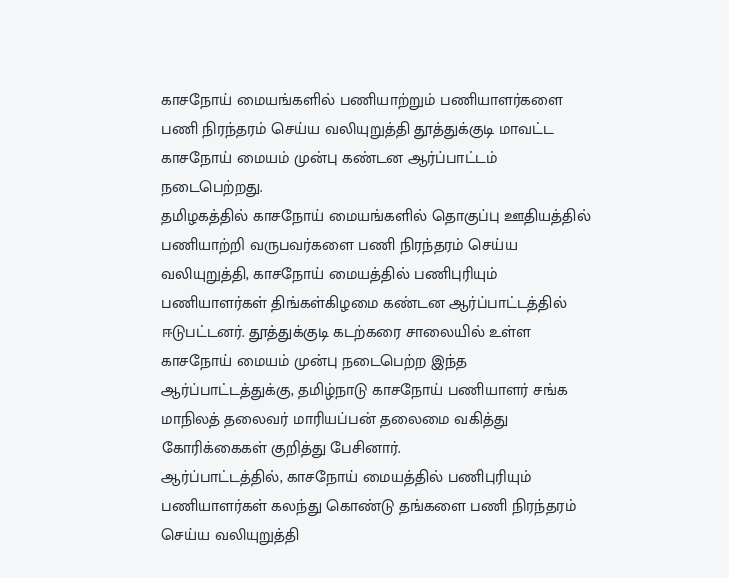காசநோய் மையங்களில் பணியாற்றும் பணியாளர்களை பணி நிரந்தரம் செய்ய வலியுறுத்தி தூத்துக்குடி மாவட்ட காசநோய் மையம் முன்பு கண்டன ஆர்ப்பாட்டம் நடைபெற்றது.
தமிழகத்தில் காசநோய் மையங்களில் தொகுப்பு ஊதியத்தில் பணியாற்றி வருபவர்களை பணி நிரந்தரம் செய்ய வலியுறுத்தி, காசநோய் மையத்தில் பணிபுரியும் பணியாளர்கள் திங்கள்கிழமை கண்டன ஆர்ப்பாட்டத்தில் ஈடுபட்டனர். தூத்துக்குடி கடற்கரை சாலையில் உள்ள காசநோய் மையம் முன்பு நடைபெற்ற இந்த ஆர்ப்பாட்டத்துக்கு, தமிழ்நாடு காசநோய் பணியாளர் சங்க மாநிலத் தலைவர் மாரியப்பன் தலைமை வகித்து கோரிக்கைகள் குறித்து பேசினார்.
ஆர்ப்பாட்டத்தில், காசநோய் மையத்தில் பணிபுரியும் பணியாளர்கள் கலந்து கொண்டு தங்களை பணி நிரந்தரம் செய்ய வலியுறுத்தி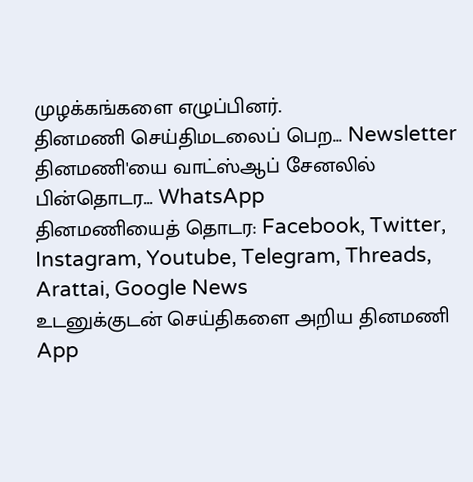முழக்கங்களை எழுப்பினர்.
தினமணி செய்திமடலைப் பெற... Newsletter
தினமணி'யை வாட்ஸ்ஆப் சேனலில் பின்தொடர... WhatsApp
தினமணியைத் தொடர: Facebook, Twitter, Instagram, Youtube, Telegram, Threads, Arattai, Google News
உடனுக்குடன் செய்திகளை அறிய தினமணி App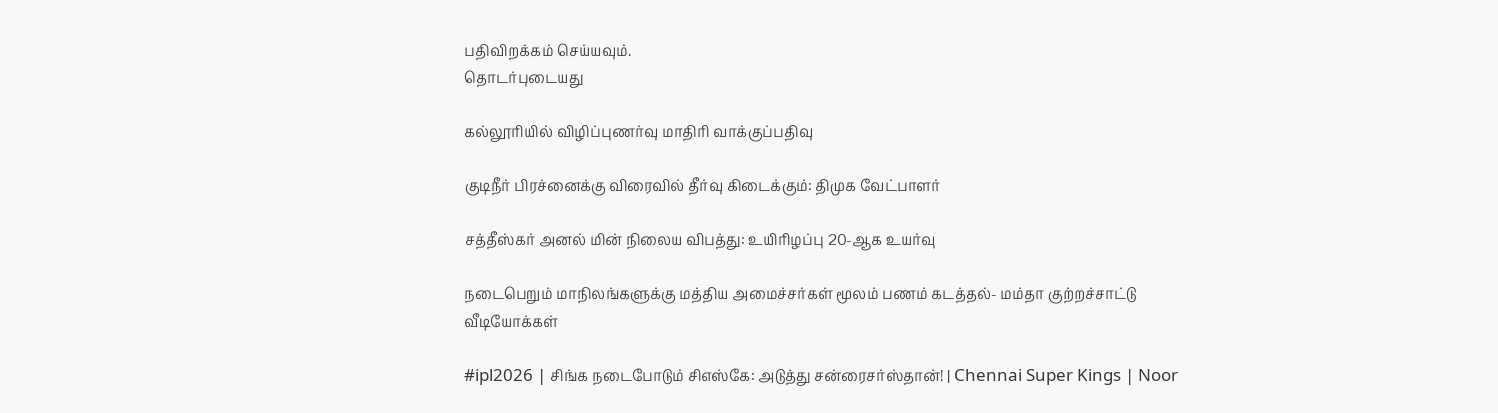பதிவிறக்கம் செய்யவும்.
தொடர்புடையது

கல்லூரியில் விழிப்புணர்வு மாதிரி வாக்குப்பதிவு

குடிநீர் பிரச்னைக்கு விரைவில் தீர்வு கிடைக்கும்: திமுக வேட்பாளர்

சத்தீஸ்கர் அனல் மின் நிலைய விபத்து: உயிரிழப்பு 20-ஆக உயர்வு

நடைபெறும் மாநிலங்களுக்கு மத்திய அமைச்சர்கள் மூலம் பணம் கடத்தல்- மம்தா குற்றச்சாட்டு
வீடியோக்கள்

#ipl2026 | சிங்க நடைபோடும் சிஎஸ்கே: அடுத்து சன்ரைசர்ஸ்தான்! | Chennai Super Kings | Noor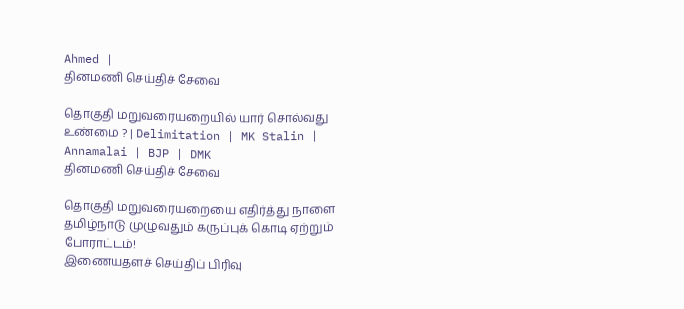Ahmed |
தினமணி செய்திச் சேவை

தொகுதி மறுவரையறையில் யார் சொல்வது உண்மை ? | Delimitation | MK Stalin | Annamalai | BJP | DMK
தினமணி செய்திச் சேவை

தொகுதி மறுவரையறையை எதிர்த்து நாளை தமிழ்நாடு முழுவதும் கருப்புக் கொடி ஏற்றும் போராட்டம்!
இணையதளச் செய்திப் பிரிவு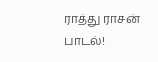ராத்து ராசன் பாடல்!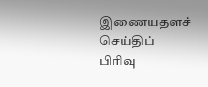இணையதளச் செய்திப் பிரிவு